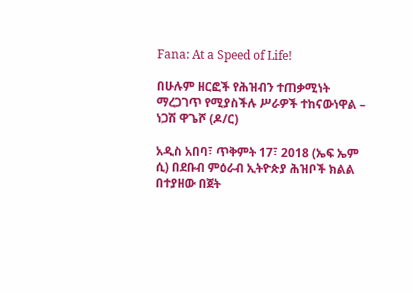Fana: At a Speed of Life!

በሁሉም ዘርፎች የሕዝብን ተጠቃሚነት ማረጋገጥ የሚያስችሉ ሥራዎች ተከናውነዋል – ነጋሽ ዋጌሾ (ዶ/ር)

አዲስ አበባ፣ ጥቅምት 17፣ 2018 (ኤፍ ኤም ሲ) በደቡብ ምዕራብ ኢትዮጵያ ሕዝቦች ክልል በተያዘው በጀት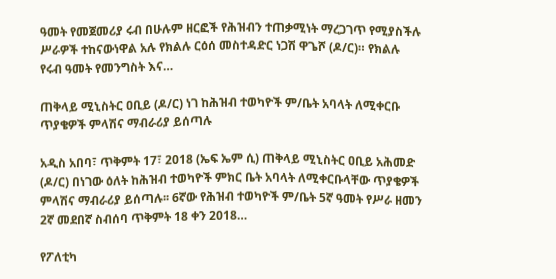ዓመት የመጀመሪያ ሩብ በሁሉም ዘርፎች የሕዝብን ተጠቃሚነት ማረጋገጥ የሚያስችሉ ሥራዎች ተከናውነዋል አሉ የክልሉ ርዕሰ መስተዳድር ነጋሽ ዋጌሾ (ዶ/ር)። የክልሉ የሩብ ዓመት የመንግስት እና…

ጠቅላይ ሚኒስትር ዐቢይ (ዶ/ር) ነገ ከሕዝብ ተወካዮች ም/ቤት አባላት ለሚቀርቡ ጥያቄዎች ምላሽና ማብራሪያ ይሰጣሉ

አዲስ አበባ፣ ጥቅምት 17፣ 2018 (ኤፍ ኤም ሲ) ጠቅላይ ሚኒስትር ዐቢይ አሕመድ (ዶ/ር) በነገው ዕለት ከሕዝብ ተወካዮች ምክር ቤት አባላት ለሚቀርቡላቸው ጥያቄዎች ምላሽና ማብራሪያ ይሰጣሉ፡፡ 6ኛው የሕዝብ ተወካዮች ም/ቤት 5ኛ ዓመት የሥራ ዘመን 2ኛ መደበኛ ስብሰባ ጥቅምት 18 ቀን 2018…

የፖለቲካ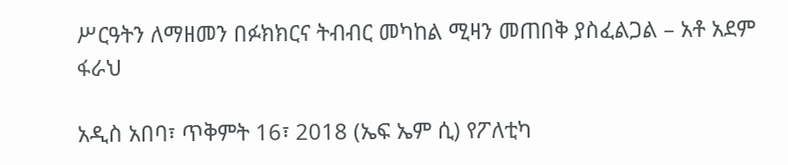ሥርዓትን ለማዘመን በፉክክርና ትብብር መካከል ሚዛን መጠበቅ ያስፈልጋል – አቶ አደም ፋራህ

አዲስ አበባ፣ ጥቅምት 16፣ 2018 (ኤፍ ኤም ሲ) የፖለቲካ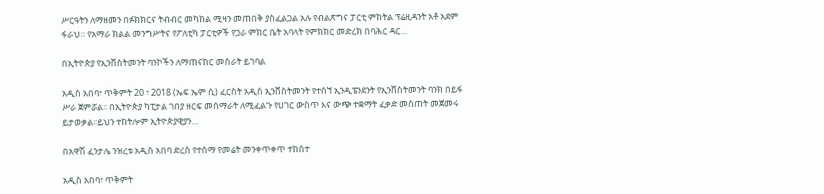ሥርዓትን ለማዘመን በፉክክርና ትብብር መካከል ሚዛን መጠበቅ ያስፈልጋል አሉ የብልጽግና ፓርቲ ምክትል ፕሬዚዳንት አቶ አደም ፋራህ። የአማራ ክልል መንግሥትና የፖለቲካ ፓርቲዎች የጋራ ምክር ቤት አባላት የምክክር መድረክ በባሕር ዳር…

በኢትዮጵያ የኢንቨስትመንት ባንኮችን ለማጠናከር መስራት ይገባል

አዲስ አበባ፣ ጥቅምት 20 ፣ 2018 (ኤፍ ኤም ሲ) ፈርስት አዲስ ኢንቨስትመንት የተሰኘ ኢንዲፔንደንት የኢንቨስትመንት ባንክ በይፋ ሥራ ጀምሯል፡፡ በኢትዮጵያ ካፒታል ገበያ ዘርፍ መሰማራት ለሚፈልጉ የሀገር ውስጥ እና ውጭ ተቋማት ፈቃድ መስጠት መጀመሩ ይታወቃል፡፡ይህን ተከትሎም ኢትዮጵያዊያን…

በአዋሽ ፈንታሌ ንዝረቱ አዲስ አበባ ድረስ የተሰማ የመሬት መንቀጥቀጥ ተከሰተ

አዲስ አበባ፣ ጥቅምት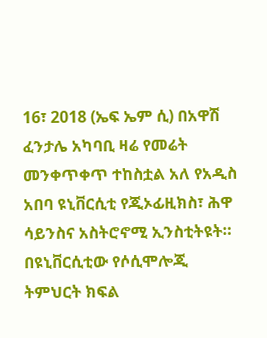16፣ 2018 (ኤፍ ኤም ሲ) በአዋሽ ፈንታሌ አካባቢ ዛሬ የመሬት መንቀጥቀጥ ተከስቷል አለ የአዲስ አበባ ዩኒቨርሲቲ የጂኦፊዚክስ፣ ሕዋ ሳይንስና አስትሮኖሚ ኢንስቲትዩት። በዩኒቨርሲቲው የሶሲሞሎጂ ትምህርት ክፍል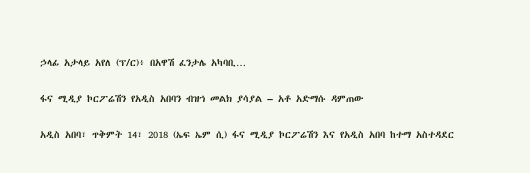ኃላፊ አታላይ አየለ (ፕ/ር)፥ በአዋሽ ፈንታሌ አካባቢ…

ፋና ሚዲያ ኮርፖሬሽን የአዲስ አበባን ብዝኀ መልክ ያሳያል – አቶ አድማሱ ዳምጠው

አዲስ አበባ፣ ጥቅምት 14፣ 2018 (ኤፍ ኤም ሲ) ፋና ሚዲያ ኮርፖሬሽን እና የአዲስ አበባ ከተማ አስተዳደር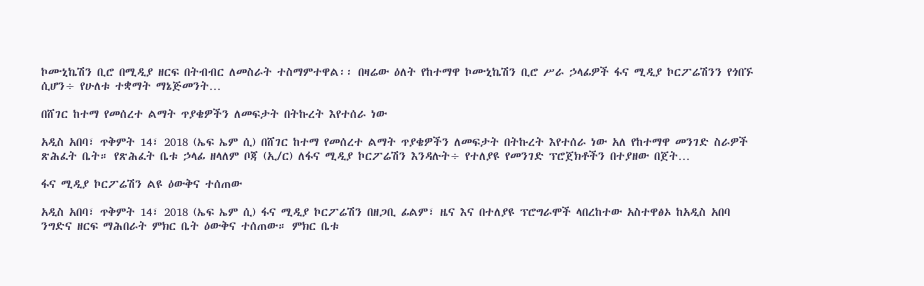ኮሙኒኬሽን ቢሮ በሚዲያ ዘርፍ በትብብር ለመስራት ተስማምተዋል፡፡ በዛሬው ዕለት የከተማዋ ኮሙኒኬሽን ቢሮ ሥራ ኃላፊዎች ፋና ሚዲያ ኮርፖሬሽንን የጎበኙ ሲሆን÷ የሁለቱ ተቋማት ማኔጅመንት…

በሸገር ከተማ የመሰረተ ልማት ጥያቄዎችን ለመፍታት በትኩረት እየተሰራ ነው

አዲስ አበባ፣ ጥቅምት 14፣ 2018 (ኤፍ ኤም ሲ) በሸገር ከተማ የመሰረተ ልማት ጥያቄዎችን ለመፍታት በትኩረት እየተሰራ ነው አለ የከተማዋ መንገድ ስራዎች ጽሕፈት ቤት። የጽሕፈት ቤቱ ኃላፊ ዘላለም ቦጃ (ኢ/ር) ለፋና ሚዲያ ኮርፖሬሽን እንዳሉት÷ የተለያዩ የመንገድ ፕሮጀክቶችን በተያዘው በጀት…

ፋና ሚዲያ ኮርፖሬሽን ልዩ ዕውቅና ተሰጠው

አዲስ አበባ፣ ጥቅምት 14፣ 2018 (ኤፍ ኤም ሲ) ፋና ሚዲያ ኮርፖሬሽን በዘጋቢ ፊልም፣ ዜና እና በተለያዩ ፕሮግራሞች ላበረከተው አስተዋፅኦ ከአዲስ አበባ ንግድና ዘርፍ ማሕበራት ምክር ቤት ዕውቅና ተሰጠው። ምክር ቤቱ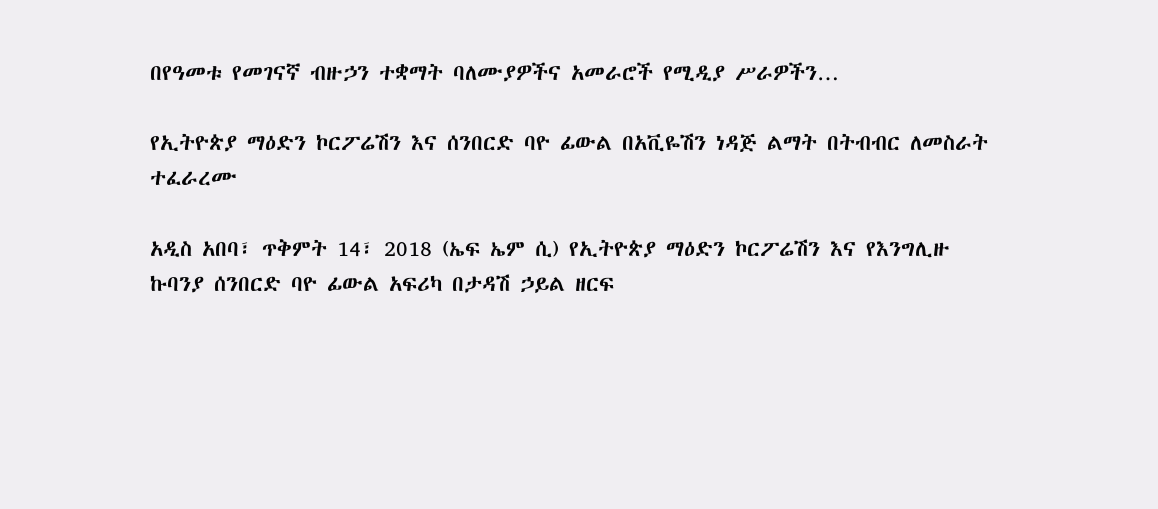በየዓመቱ የመገናኛ ብዙኃን ተቋማት ባለሙያዎችና አመራሮች የሚዲያ ሥራዎችን…

የኢትዮጵያ ማዕድን ኮርፖሬሽን እና ሰንበርድ ባዮ ፊውል በአቪዬሽን ነዳጅ ልማት በትብብር ለመስራት ተፈራረሙ

አዲስ አበባ፣ ጥቅምት 14፣ 2018 (ኤፍ ኤም ሲ) የኢትዮጵያ ማዕድን ኮርፖሬሽን እና የእንግሊዙ ኩባንያ ሰንበርድ ባዮ ፊውል አፍሪካ በታዳሽ ኃይል ዘርፍ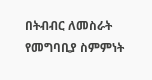በትብብር ለመስራት የመግባቢያ ስምምነት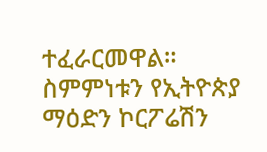ተፈራርመዋል። ስምምነቱን የኢትዮጵያ ማዕድን ኮርፖሬሽን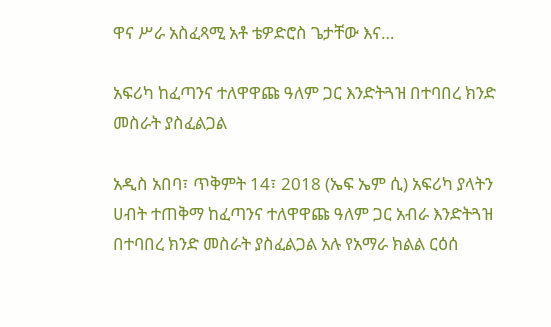ዋና ሥራ አስፈጻሚ አቶ ቴዎድሮስ ጌታቸው እና…

አፍሪካ ከፈጣንና ተለዋዋጩ ዓለም ጋር እንድትጓዝ በተባበረ ክንድ መስራት ያስፈልጋል

አዲስ አበባ፣ ጥቅምት 14፣ 2018 (ኤፍ ኤም ሲ) አፍሪካ ያላትን ሀብት ተጠቅማ ከፈጣንና ተለዋዋጩ ዓለም ጋር አብራ እንድትጓዝ በተባበረ ክንድ መስራት ያስፈልጋል አሉ የአማራ ክልል ርዕሰ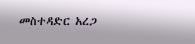መስተዳድር አረጋ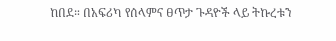ከበደ። በአፍሪካ የሰላምና ፀጥታ ጉዳዮች ላይ ትኩረቱን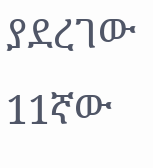ያደረገው 11ኛው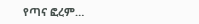የጣና ፎረም…